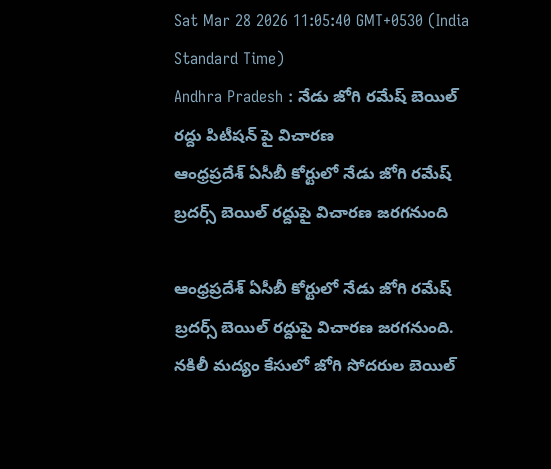Sat Mar 28 2026 11:05:40 GMT+0530 (India Standard Time)
Andhra Pradesh : నేడు జోగి రమేష్ బెయిల్ రద్దు పిటీషన్ పై విచారణ
ఆంధ్రప్రదేశ్ ఏసీబీ కోర్టులో నేడు జోగి రమేష్ బ్రదర్స్ బెయిల్ రద్దుపై విచారణ జరగనుంది

ఆంధ్రప్రదేశ్ ఏసీబీ కోర్టులో నేడు జోగి రమేష్ బ్రదర్స్ బెయిల్ రద్దుపై విచారణ జరగనుంది. నకిలీ మద్యం కేసులో జోగి సోదరుల బెయిల్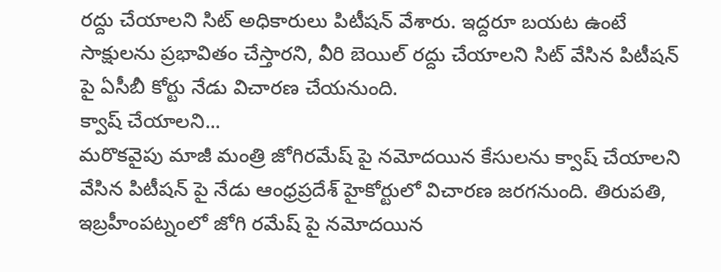రద్దు చేయాలని సిట్ అధికారులు పిటీషన్ వేశారు. ఇద్దరూ బయట ఉంటే సాక్షులను ప్రభావితం చేస్తారని, వీరి బెయిల్ రద్దు చేయాలని సిట్ వేసిన పిటీషన్ పై ఏసీబీ కోర్టు నేడు విచారణ చేయనుంది.
క్వాష్ చేయాలని...
మరొకవైపు మాజీ మంత్రి జోగిరమేష్ పై నమోదయిన కేసులను క్వాష్ చేయాలని వేసిన పిటీషన్ పై నేడు ఆంధ్రప్రదేశ్ హైకోర్టులో విచారణ జరగనుంది. తిరుపతి, ఇబ్రహీంపట్నంలో జోగి రమేష్ పై నమోదయిన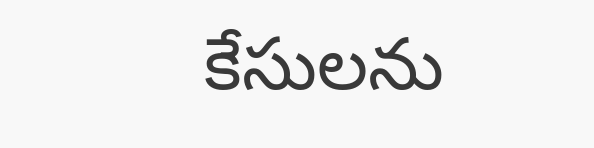కేసులను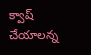క్వాష్ చేయాలన్న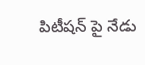పిటీషన్ పై నేడు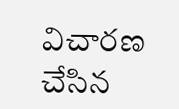విచారణ చేసిన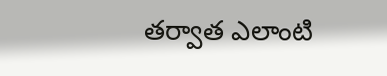తర్వాత ఎలాంటి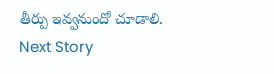తీర్పు ఇవ్వనుందో చూడాలి.
Next Story